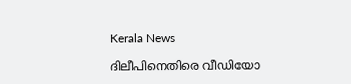Kerala News

ദിലീപിനെതിരെ വീഡിയോ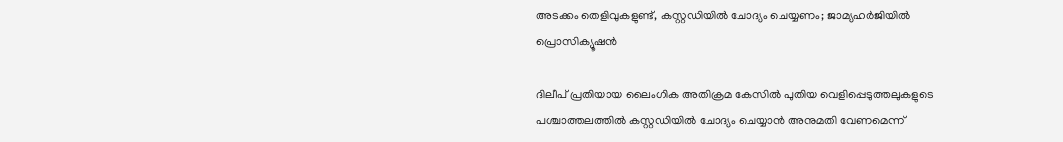അടക്കം തെളിവുകളുണ്ട്, കസ്റ്റഡിയില്‍ ചോദ്യം ചെയ്യണം; ജാമ്യഹര്‍ജിയില്‍ പ്രൊസിക്യൂഷന്‍

ദിലീപ് പ്രതിയായ ലൈംഗിക അതിക്രമ കേസില്‍ പുതിയ വെളിപ്പെടുത്തലുകളുടെ പശ്ചാത്തലത്തില്‍ കസ്റ്റഡിയില്‍ ചോദ്യം ചെയ്യാന്‍ അനുമതി വേണമെന്ന്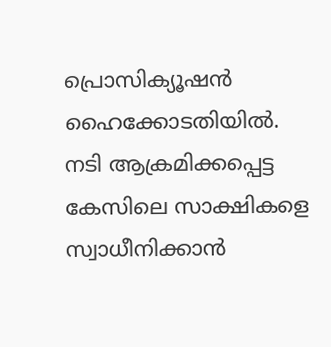പ്രൊസിക്യൂഷന്‍ ഹൈക്കോടതിയില്‍. നടി ആക്രമിക്കപ്പെട്ട കേസിലെ സാക്ഷികളെ സ്വാധീനിക്കാന്‍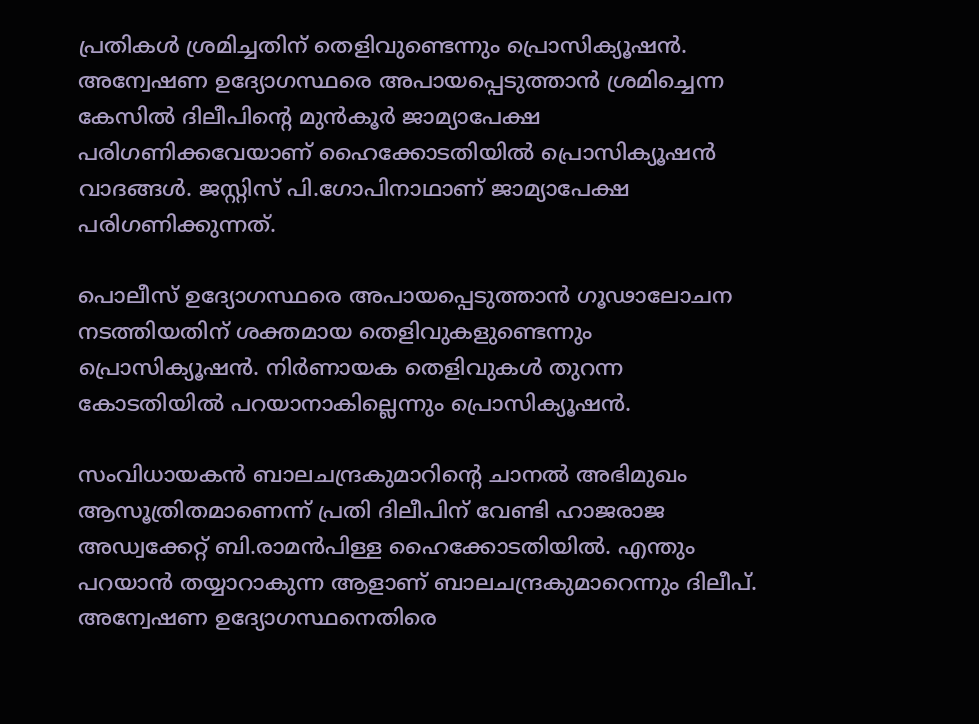പ്രതികള്‍ ശ്രമിച്ചതിന് തെളിവുണ്ടെന്നും പ്രൊസിക്യൂഷന്‍. അന്വേഷണ ഉദ്യോഗസ്ഥരെ അപായപ്പെടുത്താന്‍ ശ്രമിച്ചെന്ന കേസില്‍ ദിലീപിന്റെ മുന്‍കൂര്‍ ജാമ്യാപേക്ഷ പരിഗണിക്കവേയാണ് ഹൈക്കോടതിയില്‍ പ്രൊസിക്യൂഷന്‍ വാദങ്ങള്‍. ജസ്റ്റിസ് പി.ഗോപിനാഥാണ് ജാമ്യാപേക്ഷ പരിഗണിക്കുന്നത്.

പൊലീസ് ഉദ്യോഗസ്ഥരെ അപായപ്പെടുത്താന്‍ ഗൂഢാലോചന നടത്തിയതിന് ശക്തമായ തെളിവുകളുണ്ടെന്നും പ്രൊസിക്യൂഷന്‍. നിര്‍ണായക തെളിവുകള്‍ തുറന്ന കോടതിയില്‍ പറയാനാകില്ലെന്നും പ്രൊസിക്യൂഷന്‍.

സംവിധായകന്‍ ബാലചന്ദ്രകുമാറിന്റെ ചാനല്‍ അഭിമുഖം ആസൂത്രിതമാണെന്ന് പ്രതി ദിലീപിന് വേണ്ടി ഹാജരാജ അഡ്വക്കേറ്റ് ബി.രാമന്‍പിള്ള ഹൈക്കോടതിയില്‍. എന്തും പറയാന്‍ തയ്യാറാകുന്ന ആളാണ് ബാലചന്ദ്രകുമാറെന്നും ദിലീപ്. അന്വേഷണ ഉദ്യോഗസ്ഥനെതിരെ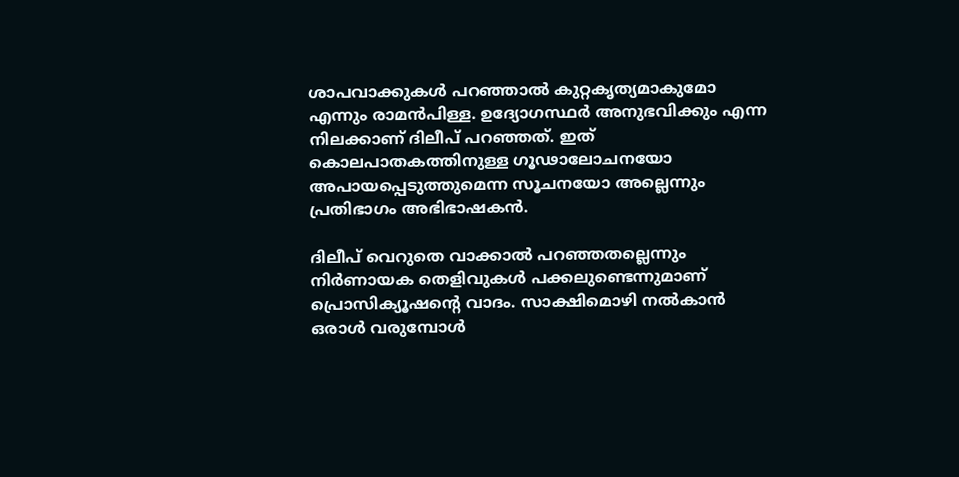ശാപവാക്കുകള്‍ പറഞ്ഞാല്‍ കുറ്റകൃത്യമാകുമോ എന്നും രാമന്‍പിള്ള. ഉദ്യോഗസ്ഥര്‍ അനുഭവിക്കും എന്ന നിലക്കാണ് ദിലീപ് പറഞ്ഞത്. ഇത് കൊലപാതകത്തിനുള്ള ഗൂഢാലോചനയോ അപായപ്പെടുത്തുമെന്ന സൂചനയോ അല്ലെന്നും പ്രതിഭാഗം അഭിഭാഷകന്‍.

ദിലീപ് വെറുതെ വാക്കാല്‍ പറഞ്ഞതല്ലെന്നും നിര്‍ണായക തെളിവുകള്‍ പക്കലുണ്ടെന്നുമാണ് പ്രൊസിക്യൂഷന്റെ വാദം. സാക്ഷിമൊഴി നല്‍കാന്‍ ഒരാള്‍ വരുമ്പോള്‍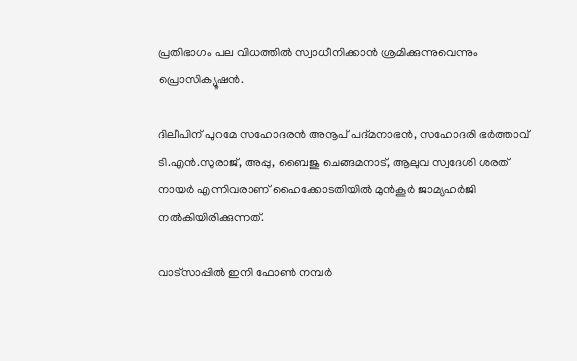പ്രതിഭാഗം പല വിധത്തില്‍ സ്വാധീനിക്കാന്‍ ശ്രമിക്കുന്നുവെന്നും പ്രൊസിക്യൂഷന്‍.

ദിലീപിന് പുറമേ സഹോദരന്‍ അനൂപ് പദ്മനാഭന്‍, സഹോദരി ഭര്‍ത്താവ് ടി.എന്‍.സുരാജ്, അപ്പു, ബൈജു ചെങ്ങമനാട്, ആലുവ സ്വദേശി ശരത് നായര്‍ എന്നിവരാണ് ഹൈക്കോടതിയില്‍ മുന്‍കൂര്‍ ജാമ്യഹര്‍ജി നല്‍കിയിരിക്കുന്നത്.

വാട്‌സാപ്പിൽ ഇനി ഫോൺ നമ്പർ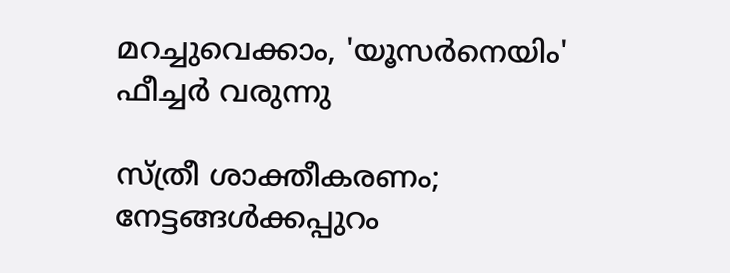മറച്ചുവെക്കാം, 'യൂസർനെയിം' ഫീച്ചർ വരുന്നു

സ്ത്രീ ശാക്തീകരണം; നേട്ടങ്ങള്‍ക്കപ്പുറം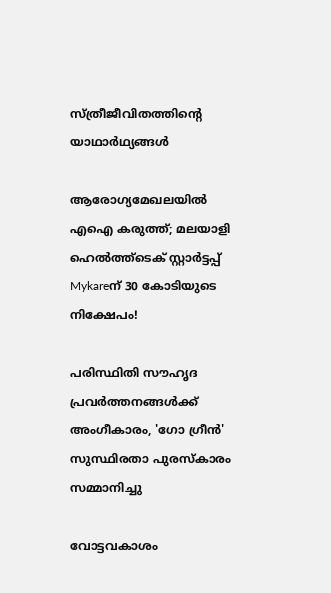സ്ത്രീജീവിതത്തിന്റെ യാഥാര്‍ഥ്യങ്ങള്‍

ആരോഗ്യമേഖലയിൽ എഐ കരുത്ത്; മലയാളി ഹെൽത്ത്‌ടെക് സ്റ്റാർട്ടപ്പ് Mykareന് 30 കോടിയുടെ നിക്ഷേപം!

പരിസ്ഥിതി സൗഹൃദ പ്രവർത്തനങ്ങൾക്ക് അംഗീകാരം, 'ഗോ ഗ്രീൻ' സുസ്ഥിരതാ പുരസ്കാരം സമ്മാനിച്ചു

വോട്ടവകാശം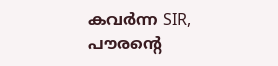കവർന്ന SIR, പൗരന്റെ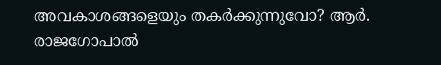അവകാശങ്ങളെയും തകർക്കുന്നുവോ? ആർ. രാജഗോപാൽ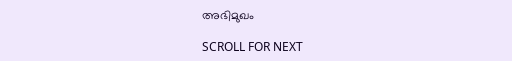അഭിമുഖം

SCROLL FOR NEXT